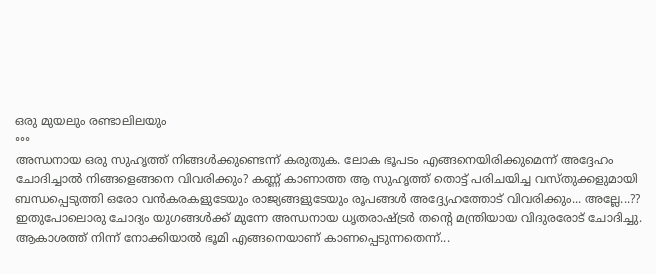ഒരു മുയലും രണ്ടാലിലയും
॰॰॰
അന്ധനായ ഒരു സുഹൃത്ത് നിങ്ങൾക്കുണ്ടെന്ന് കരുതുക. ലോക ഭൂപടം എങ്ങനെയിരിക്കുമെന്ന് അദ്ദേഹം ചോദിച്ചാൽ നിങ്ങളെങ്ങനെ വിവരിക്കും? കണ്ണ് കാണാത്ത ആ സുഹൃത്ത് തൊട്ട് പരിചയിച്ച വസ്തുക്കളുമായി ബന്ധപ്പെടുത്തി ഒരോ വൻകരകളുടേയും രാജ്യങ്ങളുടേയും രൂപങ്ങൾ അദ്ദ്യേഹത്തോട് വിവരിക്കും... അല്ലേ...??
ഇതുപോലൊരു ചോദ്യം യുഗങ്ങൾക്ക് മുന്നേ അന്ധനായ ധൃതരാഷ്ട്രർ തന്റെ മന്ത്രിയായ വിദുരരോട് ചോദിച്ചു. ആകാശത്ത് നിന്ന് നോക്കിയാൽ ഭൂമി എങ്ങനെയാണ് കാണപ്പെടുന്നതെന്ന്...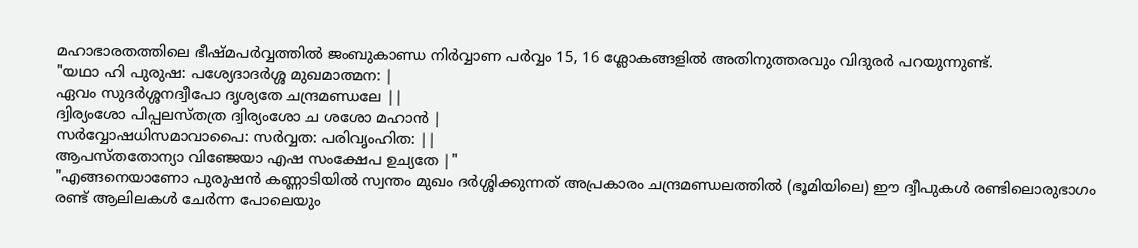മഹാഭാരതത്തിലെ ഭീഷ്മപർവ്വത്തിൽ ജംബുകാണ്ഡ നിർവ്വാണ പർവ്വം 15, 16 ശ്ലോകങ്ങളിൽ അതിനുത്തരവും വിദുരർ പറയുന്നുണ്ട്.
"യഥാ ഹി പുരുഷ: പശ്യേദാദർശ്ശ മുഖമാത്മന: |
ഏവം സുദർശ്ശനദ്വീപോ ദൃശ്യതേ ചന്ദ്രമണ്ഡലേ ||
ദ്വിര്യംശോ പിപ്പലസ്തത്ര ദ്വിര്യംശോ ച ശശോ മഹാൻ |
സർവ്വോഷധിസമാവാപൈ: സർവ്വത: പരിവൃംഹിത: ||
ആപസ്തതോന്യാ വിഞ്ജേയാ എഷ സംക്ഷേപ ഉച്യതേ |"
"എങ്ങനെയാണോ പുരുഷൻ കണ്ണാടിയിൽ സ്വന്തം മുഖം ദർശ്ശിക്കുന്നത് അപ്രകാരം ചന്ദ്രമണ്ഡലത്തിൽ (ഭൂമിയിലെ) ഈ ദ്വീപുകൾ രണ്ടിലൊരുഭാഗം രണ്ട് ആലിലകൾ ചേർന്ന പോലെയും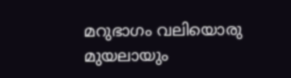മറുഭാഗം വലിയൊരു മുയലായും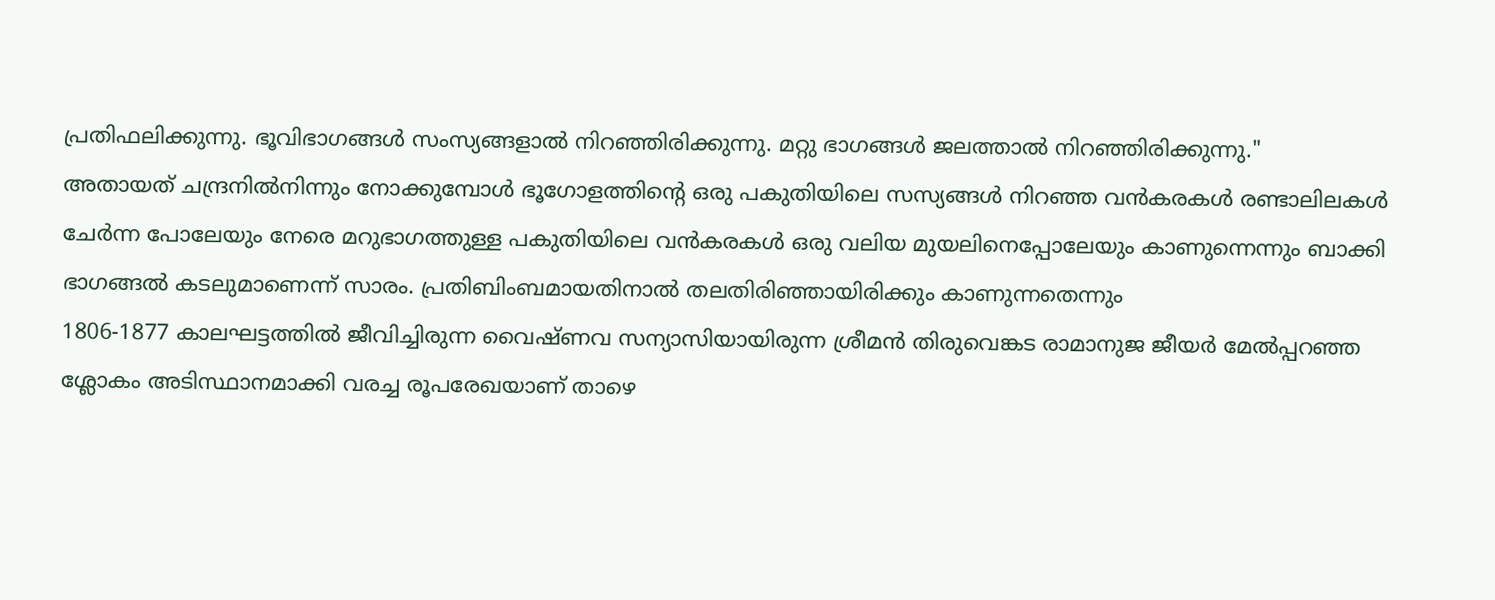പ്രതിഫലിക്കുന്നു. ഭൂവിഭാഗങ്ങൾ സംസ്യങ്ങളാൽ നിറഞ്ഞിരിക്കുന്നു. മറ്റു ഭാഗങ്ങൾ ജലത്താൽ നിറഞ്ഞിരിക്കുന്നു."
അതായത് ചന്ദ്രനിൽനിന്നും നോക്കുമ്പോൾ ഭൂഗോളത്തിന്റെ ഒരു പകുതിയിലെ സസ്യങ്ങൾ നിറഞ്ഞ വൻകരകൾ രണ്ടാലിലകൾ ചേർന്ന പോലേയും നേരെ മറുഭാഗത്തുള്ള പകുതിയിലെ വൻകരകൾ ഒരു വലിയ മുയലിനെപ്പോലേയും കാണുന്നെന്നും ബാക്കി ഭാഗങ്ങൽ കടലുമാണെന്ന് സാരം. പ്രതിബിംബമായതിനാൽ തലതിരിഞ്ഞായിരിക്കും കാണുന്നതെന്നും
1806-1877 കാലഘട്ടത്തിൽ ജീവിച്ചിരുന്ന വൈഷ്ണവ സന്യാസിയായിരുന്ന ശ്രീമൻ തിരുവെങ്കട രാമാനുജ ജീയർ മേൽപ്പറഞ്ഞ ശ്ലോകം അടിസ്ഥാനമാക്കി വരച്ച രൂപരേഖയാണ് താഴെ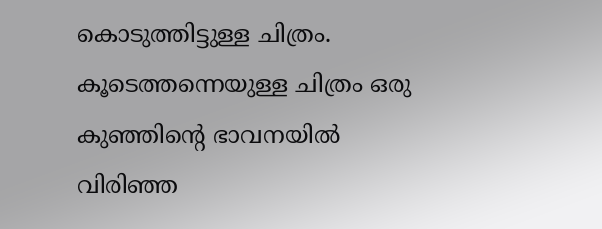കൊടുത്തിട്ടുള്ള ചിത്രം. കൂടെത്തന്നെയുള്ള ചിത്രം ഒരു കുഞ്ഞിന്റെ ഭാവനയിൽ വിരിഞ്ഞ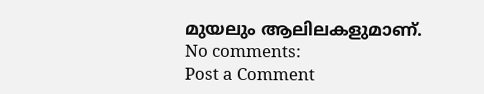മുയലും ആലിലകളുമാണ്.
No comments:
Post a Comment